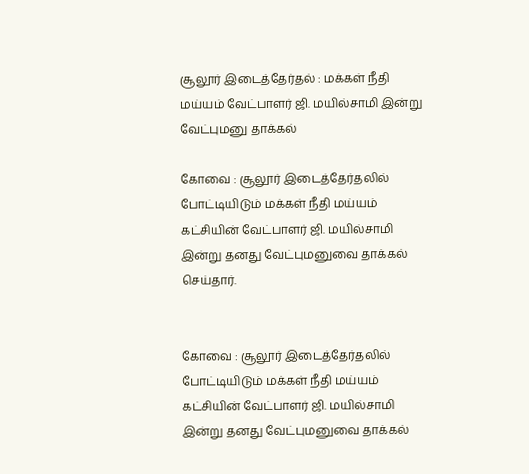சூலூர் இடைத்தேர்தல் : மக்கள் நீதி மய்யம் வேட்பாளர் ஜி. மயில்சாமி இன்று வேட்புமனு தாக்கல்

கோவை : சூலூர் இடைத்தேர்தலில் போட்டியிடும் மக்கள் நீதி மய்யம் கட்சியின் வேட்பாளர் ஜி. மயில்சாமி இன்று தனது வேட்புமனுவை தாக்கல் செய்தார்.


கோவை : சூலூர் இடைத்தேர்தலில் போட்டியிடும் மக்கள் நீதி மய்யம் கட்சியின் வேட்பாளர் ஜி. மயில்சாமி இன்று தனது வேட்புமனுவை தாக்கல்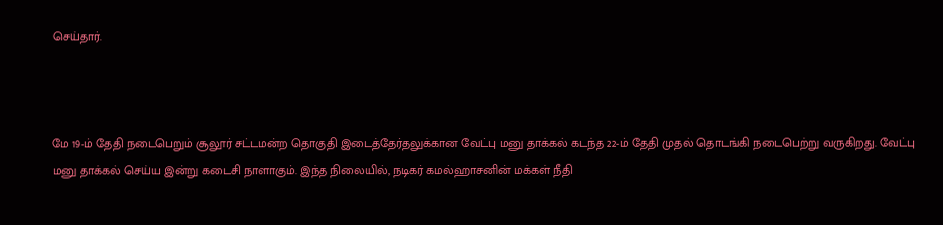செய்தார்.



மே 19-ம் தேதி நடைபெறும் சூலூர் சட்டமன்ற தொகுதி இடைத்தேர்தலுக்கான வேட்பு மனு தாக்கல் கடந்த 22-ம் தேதி முதல் தொடங்கி நடைபெற்று வருகிறது. வேட்பு மனு தாக்கல் செய்ய இன்று கடைசி நாளாகும். இந்த நிலையில், நடிகர் கமல்ஹாசனின் மக்கள் நீதி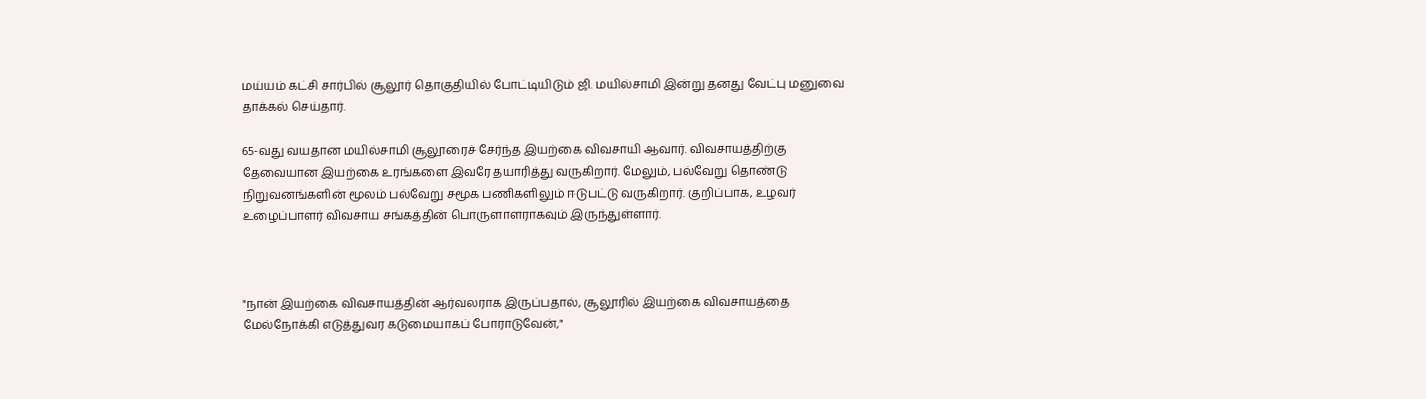மய்யம் கட்சி சார்பில் சூலூர் தொகுதியில் போட்டியிடும் ஜி. மயில்சாமி இன்று தனது வேட்பு மனுவை தாக்கல் செய்தார்.

65-வது வயதான மயில்சாமி சூலூரைச் சேர்ந்த இயற்கை விவசாயி ஆவார். விவசாயத்திற்கு தேவையான இயற்கை உரங்களை இவரே தயாரித்து வருகிறார். மேலும், பல்வேறு தொண்டு நிறுவனங்களின் மூலம் பல்வேறு சமூக பணிகளிலும் ஈடுபட்டு வருகிறார். குறிப்பாக, உழவர் உழைப்பாளர் விவசாய சங்கத்தின் பொருளாளராகவும் இருந்துள்ளார்.



"நான் இயற்கை விவசாயத்தின் ஆர்வலராக இருப்பதால், சூலூரில் இயற்கை விவசாயத்தை மேல்நோக்கி எடுத்துவர கடுமையாகப் போராடுவேன்,"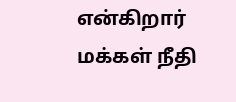என்கிறார் மக்கள் நீதி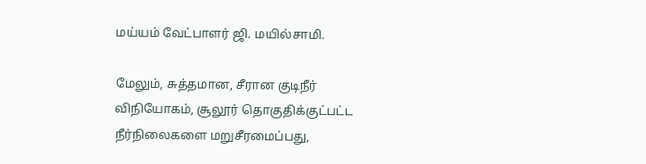மய்யம் வேட்பாளர் ஜி. மயில்சாமி.

மேலும், சுத்தமான, சீரான குடிநீர் விநியோகம், சூலூர் தொகுதிக்குட்பட்ட நீர்நிலைகளை மறுசீரமைப்பது,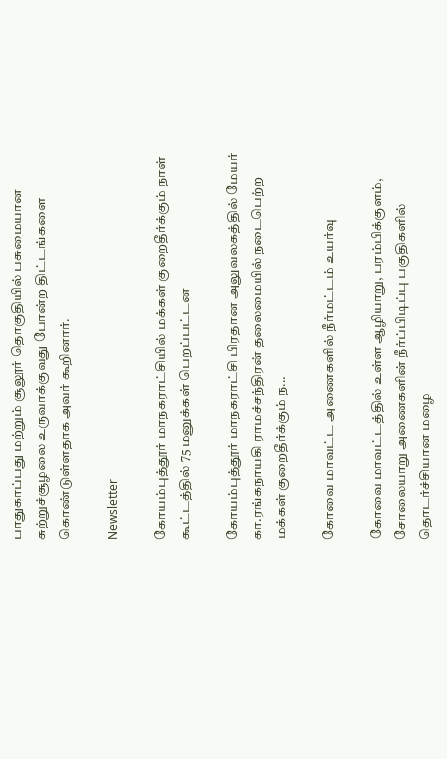பாதுகாப்பது மற்றும் சூலூர் தொகுதியில் பசுமையான சுற்றுச்சூழலை உருவாக்குவது போன்ற திட்டங்களை கொண்டுள்ளதாக அவர் கூறினார்.

Newsletter

கோயம்புத்தூர் மாநகராட்சியில் மக்கள் குறைதீர்க்கும் நாள் கூட்டத்தில் 75 மனுக்கள் பெறப்பட்டன

கோயம்புத்தூர் மாநகராட்சி பிரதான அலுவலகத்தில் மேயர் கா.ரங்கநாயகி ராமச்சந்திரன் தலைமையில் நடைபெற்ற மக்கள் குறைதீர்க்கும் ந...

கோவை மாவட்ட அணைகளில் நீர்மட்டம் உயர்வு

கோவை மாவட்டத்தில் உள்ள ஆழியாறு, பரம்பிக்குளம், சோலையாறு அணைகளின் நீர்ப்பிடிப்பு பகுதிகளில் தொடர்ச்சியான மழை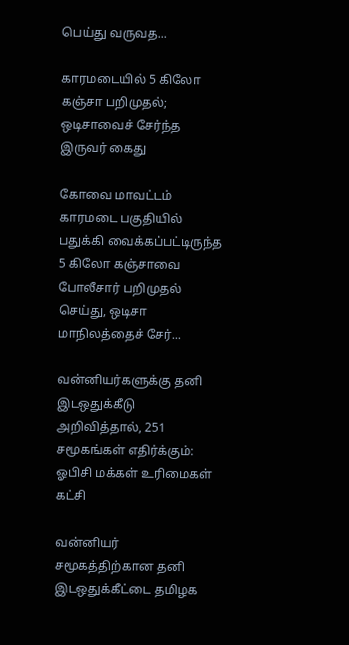பெய்து வருவத...

காரமடையில் 5 கிலோ கஞ்சா பறிமுதல்; ஒடிசாவைச் சேர்ந்த இருவர் கைது

கோவை மாவட்டம் காரமடை பகுதியில் பதுக்கி வைக்கப்பட்டிருந்த 5 கிலோ கஞ்சாவை போலீசார் பறிமுதல் செய்து, ஒடிசா மாநிலத்தைச் சேர்...

வன்னியர்களுக்கு தனி இடஒதுக்கீடு அறிவித்தால், 251 சமூகங்கள் எதிர்க்கும்: ஓபிசி மக்கள் உரிமைகள் கட்சி

வன்னியர் சமூகத்திற்கான தனி இடஒதுக்கீட்டை தமிழக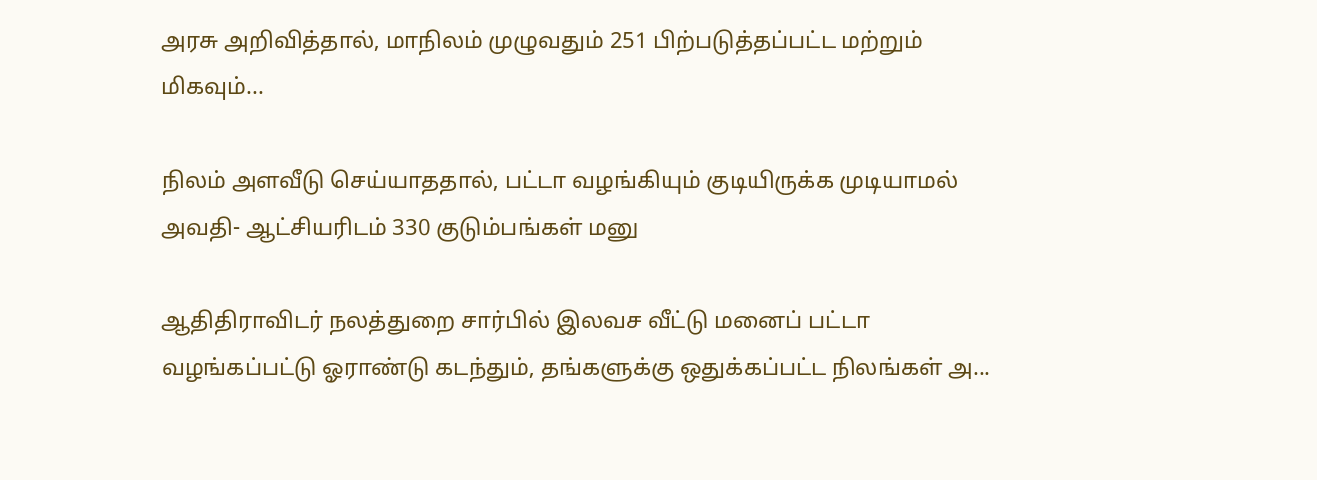அரசு அறிவித்தால், மாநிலம் முழுவதும் 251 பிற்படுத்தப்பட்ட மற்றும் மிகவும்...

நிலம் அளவீடு செய்யாததால், பட்டா வழங்கியும் குடியிருக்க முடியாமல் அவதி- ஆட்சியரிடம் 330 குடும்பங்கள் மனு

ஆதிதிராவிடர் நலத்துறை சார்பில் இலவச வீட்டு மனைப் பட்டா வழங்கப்பட்டு ஓராண்டு கடந்தும், தங்களுக்கு ஒதுக்கப்பட்ட நிலங்கள் அ...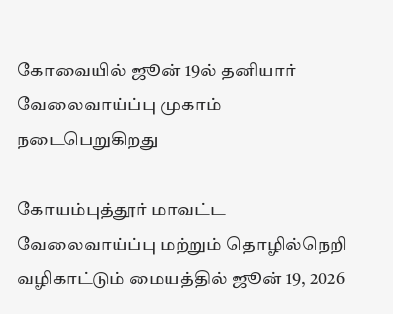கோவையில் ஜூன் 19ல் தனியார் வேலைவாய்ப்பு முகாம் நடைபெறுகிறது

கோயம்புத்தூர் மாவட்ட வேலைவாய்ப்பு மற்றும் தொழில்நெறி வழிகாட்டும் மையத்தில் ஜூன் 19, 2026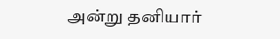அன்று தனியார்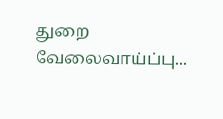துறை வேலைவாய்ப்பு...